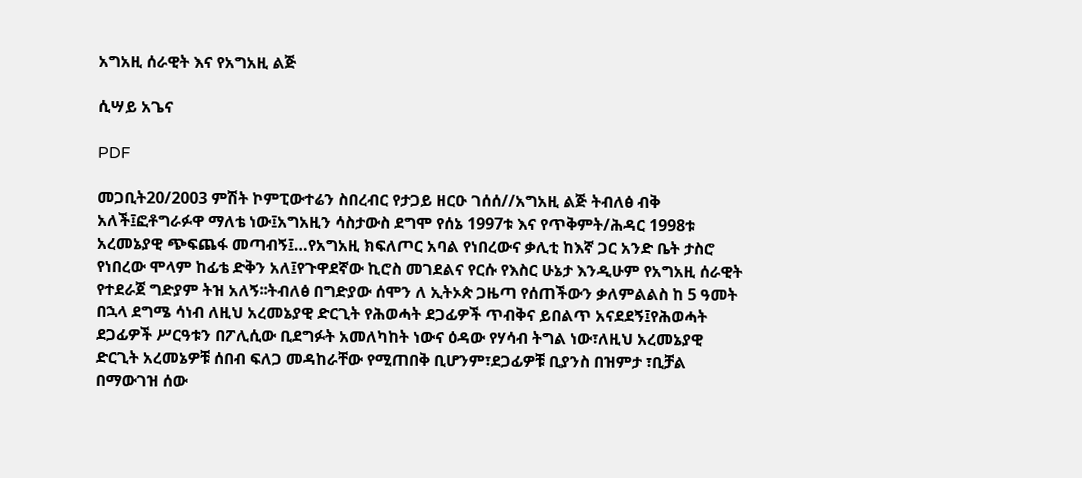አግአዚ ሰራዊት እና የአግአዚ ልጅ

ሲሣይ አጌና

PDF

መጋቢት20/2003 ምሽት ኮምፒውተሬን ስበረብር የታጋይ ዘርዑ ገሰሰ//አግአዚ ልጅ ትብለፅ ብቅ አለች፤ፎቶግራፉዋ ማለቴ ነው፤አግአዚን ሳስታውስ ደግሞ የሰኔ 1997ቱ እና የጥቅምት/ሕዳር 1998ቱ አረመኔያዊ ጭፍጨፋ መጣብኝ፤…የአግአዚ ክፍለጦር አባል የነበረውና ቃሊቲ ከእኛ ጋር አንድ ቤት ታስሮ የነበረው ሞላም ከፊቴ ድቅን አለ፤የጉዋደኛው ኪሮስ መገደልና የርሱ የእስር ሁኔታ እንዲሁም የአግአዚ ሰራዊት የተደራጀ ግድያም ትዝ አለኝ፡፡ትብለፅ በግድያው ሰሞን ለ ኢትኦጵ ጋዜጣ የሰጠችውን ቃለምልልስ ከ 5 ዓመት በኋላ ደግሜ ሳነብ ለዚህ አረመኔያዊ ድርጊት የሕወሓት ደጋፊዎች ጥብቅና ይበልጥ አናደደኝ፤የሕወሓት ደጋፊዎች ሥርዓቱን በፖሊሲው ቢደግፉት አመለካከት ነውና ዕዳው የሃሳብ ትግል ነው፣ለዚህ አረመኔያዊ ድርጊት አረመኔዎቹ ሰበብ ፍለጋ መዳከራቸው የሚጠበቅ ቢሆንም፣ደጋፊዎቹ ቢያንስ በዝምታ ፣ቢቻል በማውገዝ ሰው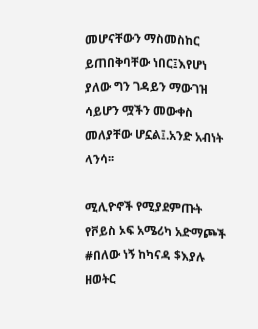መሆናቸውን ማስመስከር ይጠበቅባቸው ነበር፤እየሆነ ያለው ግን ገዳይን ማውገዝ ሳይሆን ሟችን መውቀስ መለያቸው ሆኗል፤.አንድ አብነት ላንሳ፡፡

ሚሊዮኖች የሚያደምጡት የቮይስ ኦፍ አሜሪካ አድማጮች #በለው ነኝ ከካናዳ $እያሉ ዘወትር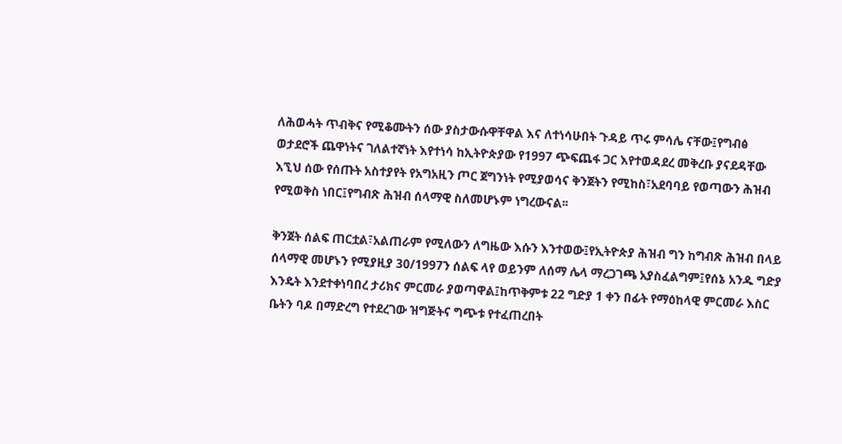ለሕወሓት ጥብቅና የሚቆሙትን ሰው ያስታውሱዋቸዋል እና ለተነሳሁበት ጉዳይ ጥሩ ምሳሌ ናቸው፤የግብፅ ወታደሮች ጨዋነትና ገለልተኛነት እየተነሳ ከኢትዮጵያው የ1997 ጭፍጨፋ ጋር እየተወዳደረ መቅረቡ ያናደዳቸው እኚህ ሰው የሰጡት አስተያየት የአግአዚን ጦር ጀግንነት የሚያወሳና ቅንጀትን የሚከስ፣አደባባይ የወጣውን ሕዝብ የሚወቅስ ነበር፤የግብጽ ሕዝብ ሰላማዊ ስለመሆኑም ነግረውናል፡፡

ቅንጀት ሰልፍ ጠርቷል፣አልጠራም የሚለውን ለግዜው እሱን እንተወው፤የኢትዮጵያ ሕዝብ ግን ከግብጽ ሕዝብ በላይ ሰላማዊ መሆኑን የሚያዚያ 30/1997ን ሰልፍ ላየ ወይንም ለሰማ ሌላ ማረጋገጫ አያስፈልግም፤የሰኔ አንዱ ግድያ እንዴት እንደተቀነባበረ ታሪክና ምርመራ ያወጣዋል፤ከጥቅምቱ 22 ግድያ 1 ቀን በፊት የማዕከላዊ ምርመራ እስር ቤትን ባዶ በማድረግ የተደረገው ዝግጅትና ግጭቱ የተፈጠረበት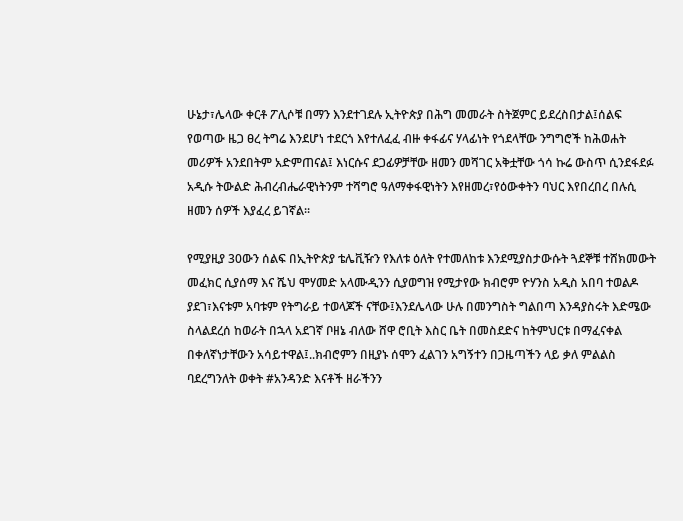ሁኔታ፣ሌላው ቀርቶ ፖሊሶቹ በማን እንደተገደሉ ኢትዮጵያ በሕግ መመራት ስትጀምር ይደረስበታል፤ሰልፍ የወጣው ዜጋ ፀረ ትግሬ እንደሆነ ተደርጎ እየተለፈፈ ብዙ ቀፋፊና ሃላፊነት የጎደላቸው ንግግሮች ከሕወሐት መሪዎች አንደበትም አድምጠናል፤ እነርሱና ደጋፊዎቻቸው ዘመን መሻገር አቅቷቸው ጎሳ ኩሬ ውስጥ ሲንደፋደፉ አዲሱ ትውልድ ሕብረብሔራዊነትንም ተሻግሮ ዓለማቀፋዊነትን እየዘመረ፣የዕውቀትን ባህር እየበረበረ በሉሲ ዘመን ሰዎች እያፈረ ይገኛል፡፡

የሚያዚያ 30ውን ሰልፍ በኢትዮጵያ ቴሌቪዥን የእለቱ ዕለት የተመለከቱ እንደሚያስታውሱት ጓደኞቹ ተሸክመውት መፈክር ሲያሰማ እና ሼህ ሞሃመድ አላሙዲንን ሲያወግዝ የሚታየው ክብሮም ዮሃንስ አዲስ አበባ ተወልዶ ያደገ፣እናቱም አባቱም የትግራይ ተወላጆች ናቸው፤እንደሌላው ሁሉ በመንግስት ግልበጣ እንዳያስሩት እድሜው ስላልደረሰ ከወራት በኋላ አደገኛ ቦዘኔ ብለው ሸዋ ሮቢት እስር ቤት በመስደድና ከትምህርቱ በማፈናቀል በቀለኛነታቸውን አሳይተዋል፤..ክብሮምን በዚያኑ ሰሞን ፈልገን አግኝተን በጋዜጣችን ላይ ቃለ ምልልስ ባደረግንለት ወቀት #አንዳንድ እናቶች ዘራችንን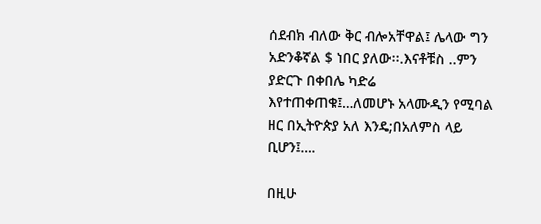ሰደብክ ብለው ቅር ብሎአቸዋል፤ ሌላው ግን አድንቆኛል $ ነበር ያለው፡፡.እናቶቹስ ..ምን ያድርጉ በቀበሌ ካድሬ እየተጠቀጠቁ፤…ለመሆኑ አላሙዲን የሚባል ዘር በኢትዮጵያ አለ እንዴ;በአለምስ ላይ ቢሆን፤….

በዚሁ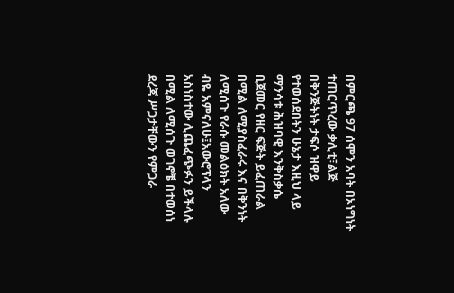በምርጫ 97 ሰሞን አባት በኦነግነት ተጠርጥረው ቃሊቲ፣ልጅ በቅንጅትነት ታፍሶ ዝዋይ የተወሰደበትን ሁኔታ እዚህ ላይ ማንሳቱ ሕዝባዊ እንቅስቃሴ ቢጀመር የዘር ፍጅት ይፈጠራል በሚል ለሚያስፈራሩ እና በቅንነት ለሚሰጉ የራሱ መልዕክት አለው ብዬ አምናለሁ፤አውሮፕላን አስነስተው ሊጨፈጭፉን ይችላሉ በሚል ለሚሰጉ ወገኖቼ በተወሰነ ደረጃ ሥጋታቸውን የምጋራ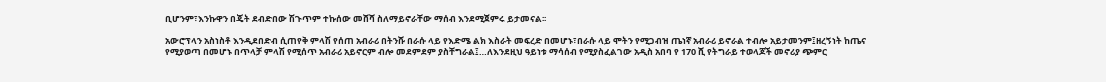ቢሆንም፣እንኩዋን በጄት ደብድበው ሽጉጥም ተኩሰው መሸሻ ስለማይኖራቸው ማሰብ እንደሚጀምሩ ይታመናል፡፡

አውሮፕላን አስነስቶ እንዲደበድብ ሲጠየቅ ምላሽ የሰጠ አብራሪ በትንሹ በራሱ ላይ የእድሜ ልክ እስራት መፍረድ በመሆኑ፣በራሱ ላይ ሞትን የሚጋብዝ ጤነኛ አብራሪ ይኖራል ተብሎ አይታመንም፤ዘረኝነት ከጤና የሚያወጣ በመሆኑ በጥላቻ ምላሽ የሚሰጥ አብራሪ አይኖርም ብሎ መደምደም ያስቸግራል፤…ለእንደዚህ ዓይነቱ ማሳሰብ የሚያስፈልገው አዲስ አበባ የ 170 ሺ የትግራይ ተወላጆች መኖሪያ ጭምር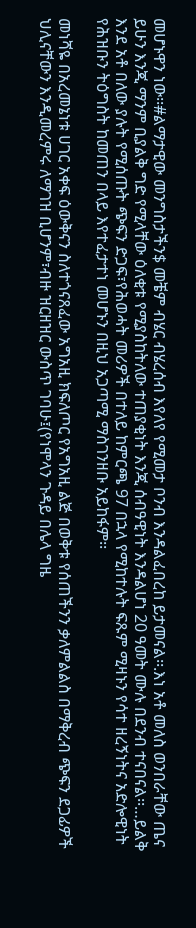መሆኑዋን ነው፡፡#ልማታዊው መንግስታችን$ መቼም ብሄር ብሄረሰብ እየለየ የሚመታ ቦንብ እንዳልፈበረከ ይታመናል፡፡.እነ አቶ መለስ ወንበራቸው ጤና ይሁን እንጂ ማንም ቢያልቅ ግድ የሚላቸው ዕለቂቱ የሚያስከትለው ተጠያቂነት እንጂ ሰብዓዊነት እንዳልሆነ 20 ዓመት ሙሉ በደንብ ተናበናል፡፡…ይልቅ እንደ አቶ በለው ያሉት የሚሰጡት ጭፍን ድጋፍ፣የሕወሓት መሪዎች በተለይ ከምርጫ 97 በኋላ የሚከተሉት ፍጹም ሚዛኑን የሳተ ዘረኝነትና አድሎዊነት የሕዝቡን ትዕግስት ከመጠን በላይ እየተፈታተነ መሆኑን በዚህ አጋጣሚ ማስገንዘቡ አይከፋም፡፡

መነሻዬ በአረመኔነቱ ሀገር አቀፍ ዕውቅናን ስለተጎናጸፈው አግአዚ ክፍለጦር የአግአዚ ልጅ በወቅቱ የሰጠችንን ቃለምልልስ በማቅረብ ጭፍን ደጋፊዎች ህሊናቸውን እንዲመረምሩ ለማገዝ ቢሆንም፣ብዙ ዝርዘዝር ውስጥ ገባሁ፤(የነሞላን ጉዳይ በሌላ ግዜ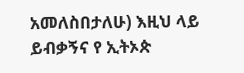አመለስበታለሁ) እዚህ ላይ ይብቃኝና የ ኢትኦጵ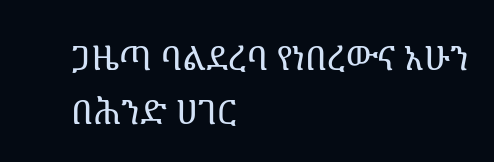ጋዜጣ ባልደረባ የነበረውና አሁን በሕንድ ሀገር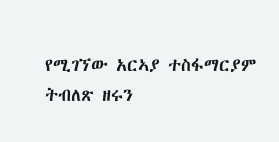የሚገኘው አርኣያ ተስፋማርያም ትብለጽ ዘሩን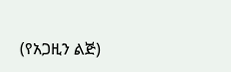(የአጋዚን ልጅ)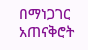በማነጋገር አጠናቅሮት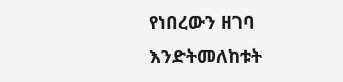የነበረውን ዘገባ እንድትመለከቱት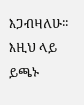እጋብዛለሁ፡፡ እዚህ ላይ ይጫኑ